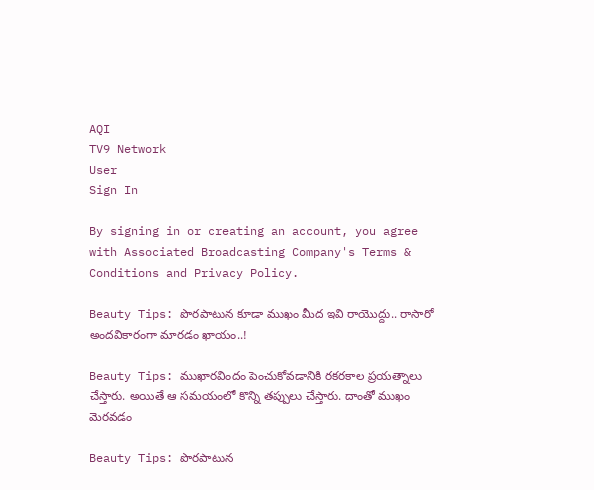AQI
TV9 Network
User
Sign In

By signing in or creating an account, you agree with Associated Broadcasting Company's Terms & Conditions and Privacy Policy.

Beauty Tips: పొరపాటున కూడా ముఖం మీద ఇవి రాయొద్దు.. రాసారో అందవికారంగా మారడం ఖాయం..!

Beauty Tips: ముఖారవిందం పెంచుకోవడానికి రకరకాల ప్రయత్నాలు చేస్తారు. అయితే ఆ సమయంలో కొన్ని తప్పులు చేస్తారు. దాంతో ముఖం మెరవడం

Beauty Tips: పొరపాటున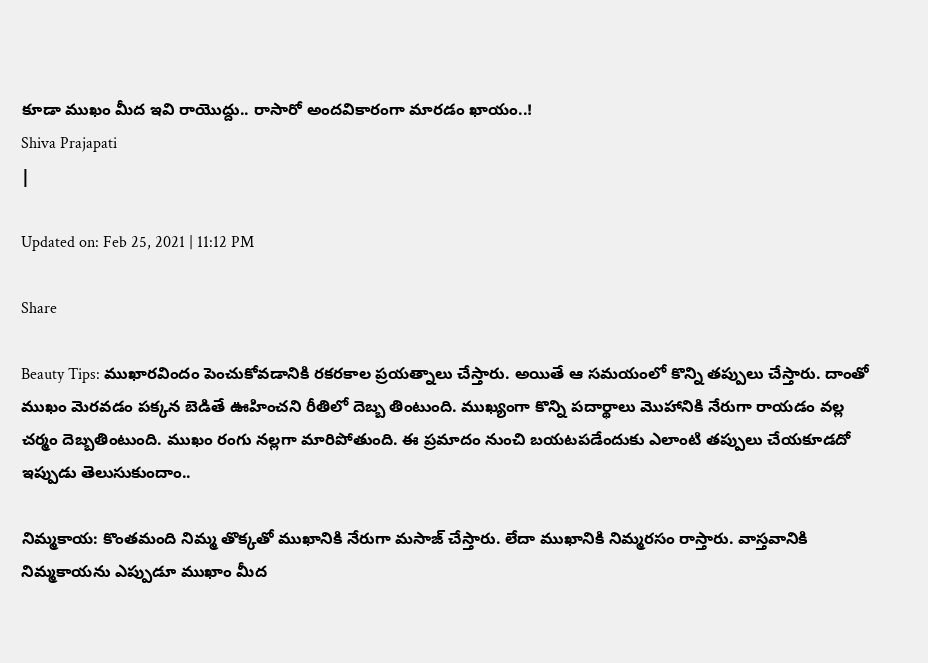కూడా ముఖం మీద ఇవి రాయొద్దు.. రాసారో అందవికారంగా మారడం ఖాయం..!
Shiva Prajapati
|

Updated on: Feb 25, 2021 | 11:12 PM

Share

Beauty Tips: ముఖారవిందం పెంచుకోవడానికి రకరకాల ప్రయత్నాలు చేస్తారు. అయితే ఆ సమయంలో కొన్ని తప్పులు చేస్తారు. దాంతో ముఖం మెరవడం పక్కన బెడితే ఊహించని రీతిలో దెబ్బ తింటుంది. ముఖ్యంగా కొన్ని పదార్థాలు మొహానికి నేరుగా రాయడం వల్ల చర్మం దెబ్బతింటుంది. ముఖం రంగు నల్లగా మారిపోతుంది. ఈ ప్రమాదం నుంచి బయటపడేందుకు ఎలాంటి తప్పులు చేయకూడదో ఇప్పుడు తెలుసుకుందాం..

నిమ్మకాయ: కొంతమంది నిమ్మ తొక్కతో ముఖానికి నేరుగా మసాజ్ చేస్తారు. లేదా ముఖానికి నిమ్మరసం రాస్తారు. వాస్తవానికి నిమ్మకాయను ఎప్పుడూ ముఖాం మీద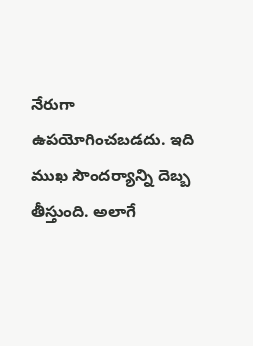నేరుగా ఉపయోగించబడదు. ఇది ముఖ సౌందర్యాన్ని దెబ్బ తీస్తుంది. అలాగే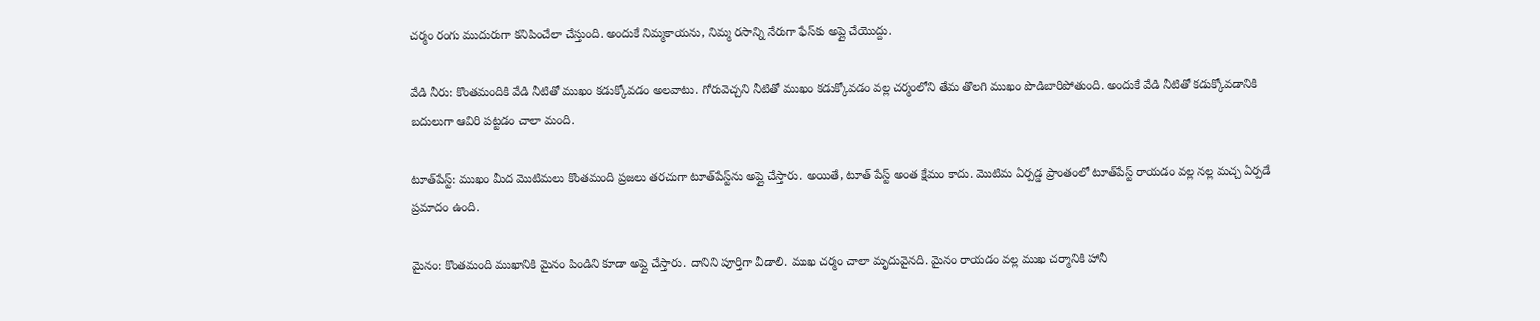చర్మం రంగు ముదురుగా కనిపించేలా చేస్తుంది. అందుకే నిమ్మకాయను, నిమ్మ రసాన్ని నేరుగా ఫేస్‌కు అప్లై చేయొద్దు.

వేడి నీరు: కొంతమందికి వేడి నీటితో ముఖం కడుక్కోవడం అలవాటు. గోరువెచ్చని నీటితో ముఖం కడుక్కోవడం వల్ల చర్మంలోని తేమ తొలగి ముఖం పొడిబారిపోతుంది. అందుకే వేడి నీటితో కడుక్కోవడానికి బదులుగా ఆవిరి పట్టడం చాలా మంది.

టూత్‌పేస్ట్: ముఖం మీద మొటిమలు కొంతమంది ప్రజలు తరచుగా టూత్‌పేస్ట్‌ను అప్లై చేస్తారు. అయితే, టూత్ పేస్ట్ అంత క్షేమం కాదు. మొటిమ ఏర్పడ్డ ప్రాంతంలో టూత్‌పేస్ట్ రాయడం వల్ల నల్ల మచ్చ ఏర్పడే ప్రమాదం ఉంది.

మైనం: కొంతమంది ముఖానికి మైనం పిండిని కూడా అప్లై చేస్తారు. దానిని పూర్తిగా వీడాలి. ముఖ చర్మం చాలా మృదువైనది. మైనం రాయడం వల్ల ముఖ చర్మానికి హానీ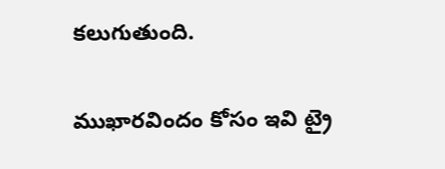కలుగుతుంది.

ముఖారవిందం కోసం ఇవి ట్రై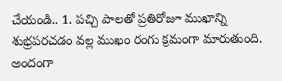చేయండి.. 1. పచ్చి పాలతో ప్రతిరోజూ ముఖాన్ని శుభ్రపరచడం వల్ల ముఖం రంగు క్రమంగా మారుతుంది. అందంగా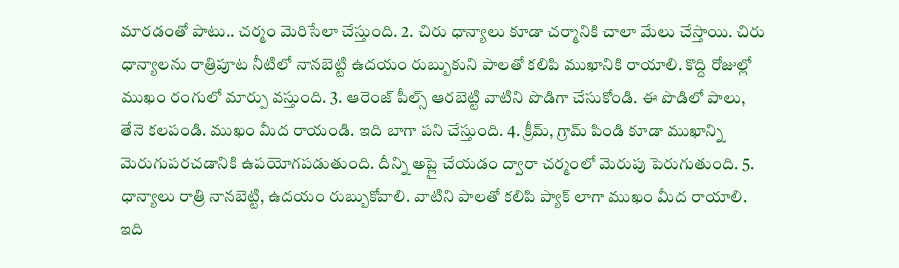మారడంతో పాటు.. చర్మం మెరిసేలా చేస్తుంది. 2. చిరు ధాన్యాలు కూడా చర్మానికి చాలా మేలు చేస్తాయి. చిరు ధాన్యాలను రాత్రిపూట నీటిలో నానబెట్టి ఉదయం రుబ్బుకుని పాలతో కలిపి ముఖానికి రాయాలి. కొద్ది రోజుల్లో ముఖం రంగులో మార్పు వస్తుంది. 3. ఆరెంజ్ పీల్స్ ఆరబెట్టి వాటిని పొడిగా చేసుకోండి. ఈ పొడిలో పాలు, తేనె కలపండి. ముఖం మీద రాయండి. ఇది బాగా పని చేస్తుంది. 4. క్రీమ్, గ్రామ్ పిండి కూడా ముఖాన్ని మెరుగుపరచడానికి ఉపయోగపడుతుంది. దీన్ని అప్లై చేయడం ద్వారా చర్మంలో మెరుపు పెరుగుతుంది. 5. ధాన్యాలు రాత్రి నానబెట్టి, ఉదయం రుబ్బుకోవాలి. వాటిని పాలతో కలిపి ప్యాక్ లాగా ముఖం మీద రాయాలి. ఇది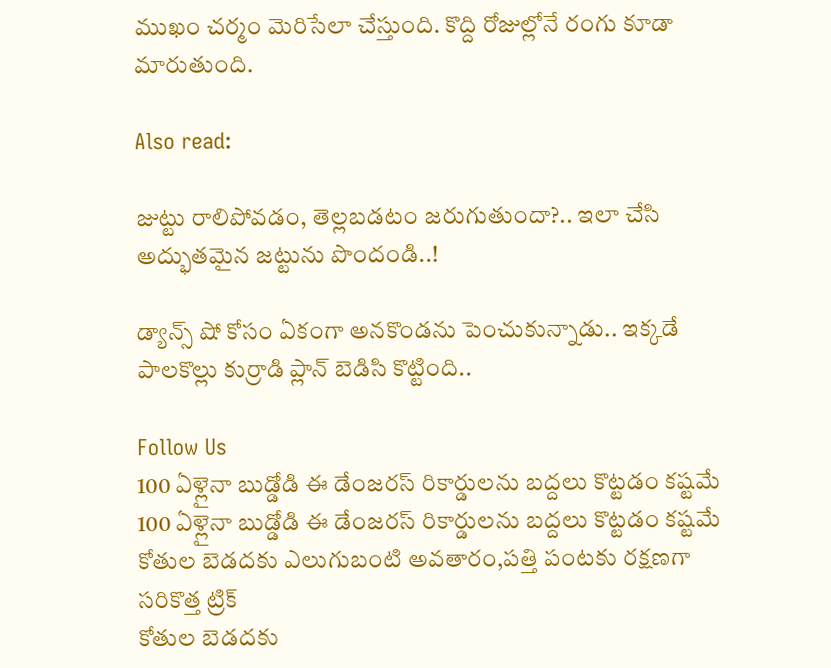ముఖం చర్మం మెరిసేలా చేస్తుంది. కొద్ది రోజుల్లోనే రంగు కూడా మారుతుంది.

Also read:

జుట్టు రాలిపోవడం, తెల్లబడటం జరుగుతుందా?.. ఇలా చేసి అద్భుతమైన జట్టును పొందండి..!

డ్యాన్స్ షో కోసం ఏకంగా అనకొండను పెంచుకున్నాడు.. ఇక్కడే పాలకొల్లు కుర్రాడి ప్లాన్ బెడిసి కొట్టింది..

Follow Us
100 ఏళ్లైనా బుడ్డోడి ఈ డేంజరస్ రికార్డులను బద్దలు కొట్టడం కష్టమే
100 ఏళ్లైనా బుడ్డోడి ఈ డేంజరస్ రికార్డులను బద్దలు కొట్టడం కష్టమే
కోతుల బెడదకు ఎలుగుబంటి అవతారం,పత్తి పంటకు రక్షణగా సరికొత్త ట్రిక్
కోతుల బెడదకు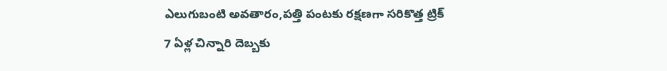ఎలుగుబంటి అవతారం,పత్తి పంటకు రక్షణగా సరికొత్త ట్రిక్
7 ఏళ్ల చిన్నారి దెబ్బకు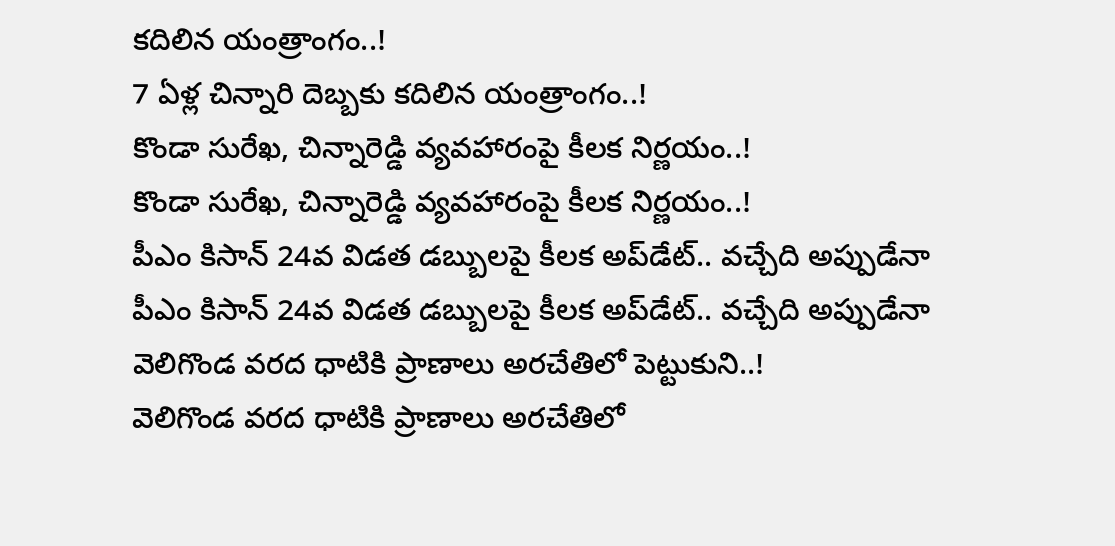కదిలిన యంత్రాంగం..!
7 ఏళ్ల చిన్నారి దెబ్బకు కదిలిన యంత్రాంగం..!
కొండా సురేఖ, చిన్నారెడ్డి వ్యవహారంపై కీలక నిర్ణయం..!
కొండా సురేఖ, చిన్నారెడ్డి వ్యవహారంపై కీలక నిర్ణయం..!
పీఎం కిసాన్‌ 24వ విడత డబ్బులపై కీలక అప్‌డేట్‌.. వచ్చేది అప్పుడేనా
పీఎం కిసాన్‌ 24వ విడత డబ్బులపై కీలక అప్‌డేట్‌.. వచ్చేది అప్పుడేనా
వెలిగొండ వరద ధాటికి ప్రాణాలు అరచేతిలో పెట్టుకుని..!
వెలిగొండ వరద ధాటికి ప్రాణాలు అరచేతిలో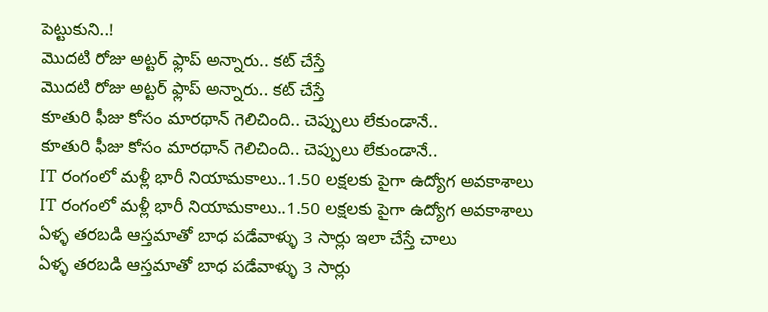పెట్టుకుని..!
మొదటి రోజు అట్టర్ ఫ్లాప్ అన్నారు.. కట్ చేస్తే
మొదటి రోజు అట్టర్ ఫ్లాప్ అన్నారు.. కట్ చేస్తే
కూతురి ఫీజు కోసం మారథాన్ గెలిచింది.. చెప్పులు లేకుండానే..
కూతురి ఫీజు కోసం మారథాన్ గెలిచింది.. చెప్పులు లేకుండానే..
IT రంగంలో మళ్లీ భారీ నియామకాలు..1.50 లక్షలకు పైగా ఉద్యోగ అవకాశాలు
IT రంగంలో మళ్లీ భారీ నియామకాలు..1.50 లక్షలకు పైగా ఉద్యోగ అవకాశాలు
ఏళ్ళ తరబడి ఆస్తమాతో బాధ పడేవాళ్ళు 3 సార్లు ఇలా చేస్తే చాలు
ఏళ్ళ తరబడి ఆస్తమాతో బాధ పడేవాళ్ళు 3 సార్లు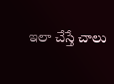ఇలా చేస్తే చాలు